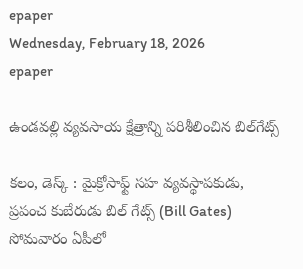epaper
Wednesday, February 18, 2026
epaper

ఉండవల్లి వ్యవసాయ క్షేత్రాన్ని పరిశీలించిన బిల్‌గేట్స్

కలం, డెస్క్ : మైక్రోసాఫ్ట్ సహ వ్యవస్థాపకుడు, ప్రపంచ కుబేరుడు బిల్ గేట్స్ (Bill Gates) సోమవారం ఏపీలో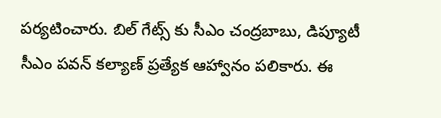పర్యటించారు. బిల్ గేట్స్ కు సీఎం చంద్రబాబు, డిప్యూటీ సీఎం పవన్ కల్యాణ్‌ ప్రత్యేక ఆహ్వానం పలికారు. ఈ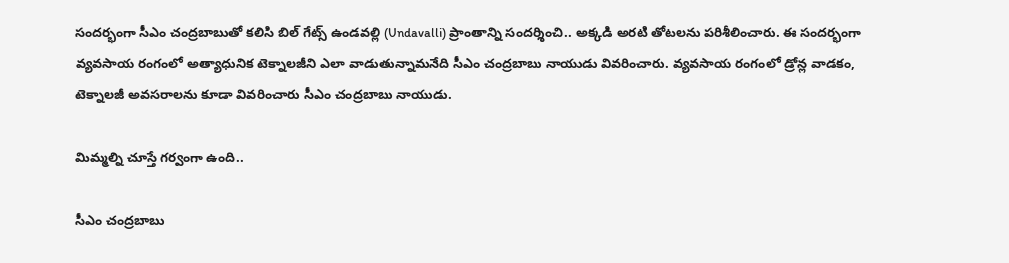సందర్భంగా సీఎం చంద్రబాబుతో కలిసి బిల్ గేట్స్ ఉండవల్లి (Undavalli) ప్రాంతాన్ని సందర్శించి.. అక్కడి అరటి తోటలను పరిశీలించారు. ఈ సందర్భంగా వ్యవసాయ రంగంలో అత్యాధునిక టెక్నాలజీని ఎలా వాడుతున్నామనేది సీఎం చంద్రబాబు నాయుడు వివరించారు. వ్యవసాయ రంగంలో డ్రోన్ల వాడకం, టెక్నాలజీ అవసరాలను కూడా వివరించారు సీఎం చంద్రబాబు నాయుడు.

మిమ్మల్ని చూస్తే గర్వంగా ఉంది..

సీఎం చంద్రబాబు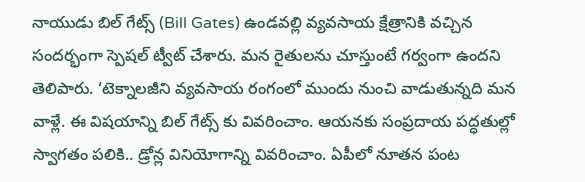నాయుడు బిల్ గేట్స్ (Bill Gates) ఉండవల్లి వ్యవసాయ క్షేత్రానికి వచ్చిన సందర్భంగా స్పెషల్ ట్వీట్ చేశారు. మన రైతులను చూస్తుంటే గర్వంగా ఉందని తెలిపారు. ‘టెక్నాలజీని వ్యవసాయ రంగంలో ముందు నుంచి వాడుతున్నది మన వాళ్లే. ఈ విషయాన్ని బిల్ గేట్స్ కు వివరించాం. ఆయనకు సంప్రదాయ పద్ధతుల్లో స్వాగతం పలికి.. డ్రోన్ల వినియోగాన్ని వివరించాం. ఏపీలో నూతన పంట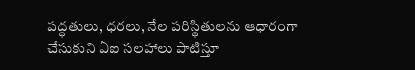పద్ధతులు, ధరలు, నేల పరిస్థితులను ఆధారంగా చేసుకుని ఏఐ సలహాలు పాటిస్తూ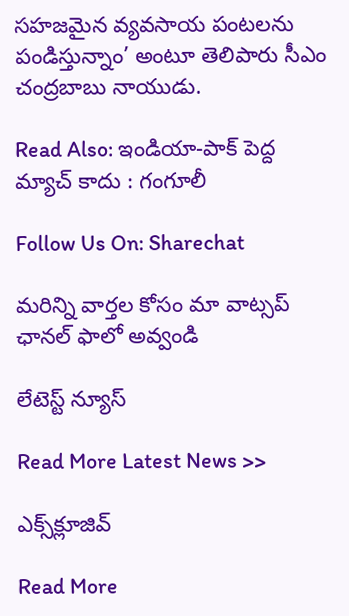సహజమైన వ్యవసాయ పంటలను పండిస్తున్నాం’ అంటూ తెలిపారు సీఎం చంద్రబాబు నాయుడు.

Read Also: ఇండియా-పాక్ పెద్ద మ్యాచ్ కాదు : గంగూలీ

Follow Us On: Sharechat

మ‌రిన్ని వార్త‌ల కోసం మా వాట్స‌ప్ ఛాన‌ల్ ఫాలో అవ్వండి

లేటెస్ట్ న్యూస్‌

Read More Latest News >>

ఎక్స్‌క్లూజివ్‌

Read More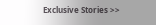Exclusive Stories >>